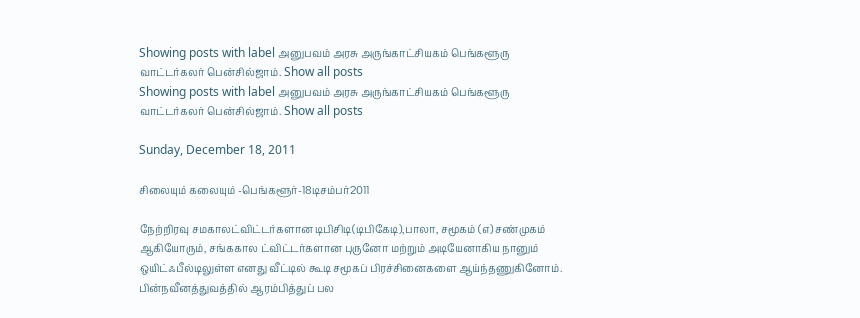Showing posts with label அனுபவம் அரசு அருங்காட்சியகம் பெங்களூரு வாட்டர்கலர் பென்சில்ஜாம். Show all posts
Showing posts with label அனுபவம் அரசு அருங்காட்சியகம் பெங்களூரு வாட்டர்கலர் பென்சில்ஜாம். Show all posts

Sunday, December 18, 2011

சிலையும் கலையும் -பெங்களூர்-18டிசம்பர்2011

நேற்றிரவு சமகாலட்விட்டர்களான டிபிசிடி(டிபிகேடி),பாலா, சமூகம் (எ) சண்முகம் ஆகியோரும், சங்ககால ட்விட்டர்களான புருனோ மற்றும் அடியேனாகிய நானும் ஒயிட்ஃபீல்டிலுள்ள எனது வீட்டில் கூடி சமூகப் பிரச்சினைகளை ஆய்ந்தணுகினோம். பின்நவீனத்துவத்தில் ஆரம்பித்துப் பல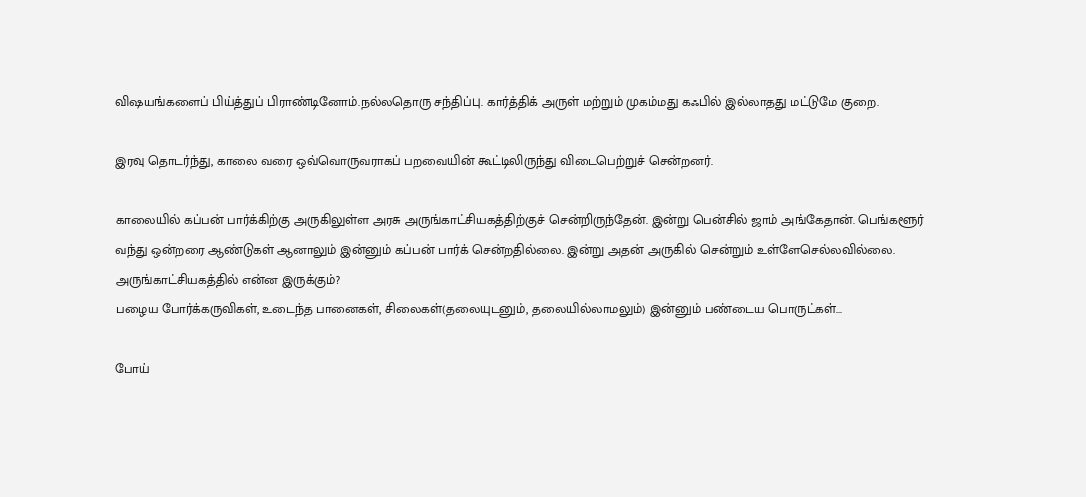விஷயங்களைப் பிய்த்துப் பிராண்டினோம்.நல்லதொரு சந்திப்பு. கார்த்திக் அருள் மற்றும் முகம்மது கஃபில் இல்லாதது மட்டுமே குறை.

இரவு தொடர்ந்து, காலை வரை ஒவ்வொருவராகப் பறவையின் கூட்டிலிருந்து விடைபெற்றுச் சென்றனர்.

காலையில் கப்பன் பார்க்கிற்கு அருகிலுள்ள அரசு அருங்காட்சியகத்திற்குச் சென்றிருந்தேன். இன்று பென்சில் ஜாம் அங்கேதான். பெங்களூர் வந்து ஒன்றரை ஆண்டுகள் ஆனாலும் இன்னும் கப்பன் பார்க் சென்றதில்லை. இன்று அதன் அருகில் சென்றும் உள்ளேசெல்லவில்லை. அருங்காட்சியகத்தில் என்ன இருக்கும்?
பழைய போர்க்கருவிகள், உடைந்த பானைகள், சிலைகள்(தலையுடனும், தலையில்லாமலும்) இன்னும் பண்டைய பொருட்கள்...

போய்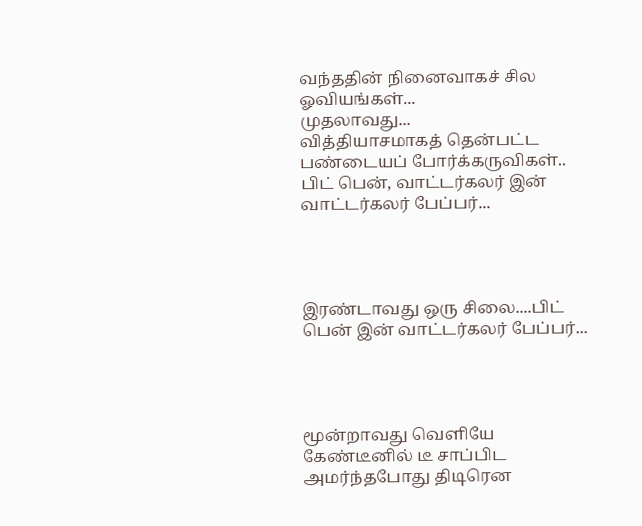வந்ததின் நினைவாகச் சில ஓவியங்கள்...
முதலாவது...
வித்தியாசமாகத் தென்பட்ட பண்டையப் போர்க்கருவிகள்.. பிட் பென், வாட்டர்கலர் இன் வாட்டர்கலர் பேப்பர்...




இரண்டாவது ஒரு சிலை....பிட் பென் இன் வாட்டர்கலர் பேப்பர்...




மூன்றாவது வெளியே கேண்டீனில் டீ சாப்பிட அமர்ந்தபோது திடிரென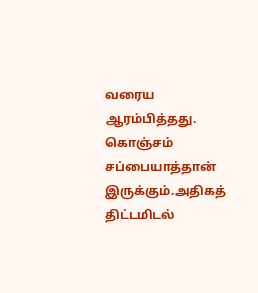வரைய ஆரம்பித்தது. கொஞ்சம் சப்பையாத்தான் இருக்கும்.அதிகத் திட்டமிடல்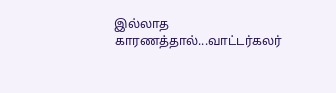இல்லாத காரணத்தால்...வாட்டர்கலர்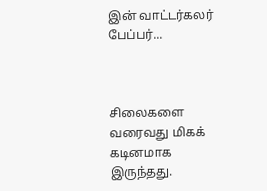இன் வாட்டர்கலர் பேப்பர்...



சிலைகளை வரைவது மிகக் கடினமாக இருந்தது.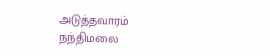அடுத்தவாரம் நந்திமலை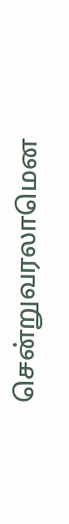சென்றுவரலாமென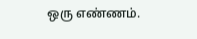ஒரு எண்ணம்.